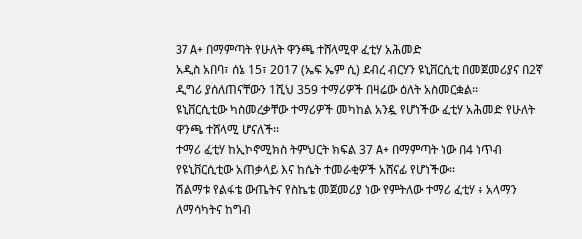37 A+ በማምጣት የሁለት ዋንጫ ተሸላሚዋ ፈቲሃ አሕመድ
አዲስ አበባ፣ ሰኔ 15፣ 2017 (ኤፍ ኤም ሲ) ደብረ ብርሃን ዩኒቨርሲቲ በመጀመሪያና በ2ኛ ዲግሪ ያሰለጠናቸውን 1ሺህ 359 ተማሪዎች በዛሬው ዕለት አስመርቋል፡፡
ዩኒቨርሲቲው ካስመረቃቸው ተማሪዎች መካከል አንዷ የሆነችው ፈቲሃ አሕመድ የሁለት ዋንጫ ተሸላሚ ሆናለች፡፡
ተማሪ ፈቲሃ ከኢኮኖሚክስ ትምህርት ክፍል 37 A+ በማምጣት ነው በ4 ነጥብ የዩኒቨርሲቲው አጠቃላይ እና ከሴት ተመራቂዎች አሸናፊ የሆነችው፡፡
ሽልማቱ የልፋቴ ውጤትና የስኬቴ መጀመሪያ ነው የምትለው ተማሪ ፈቲሃ ፥ አላማን ለማሳካትና ከግብ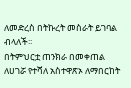ለመድረስ በትኩረት መስራት ይገባል ብላለች፡፡
በትምህርቷ ጠንክራ በመቀጠል ለሀገሯ የተሻለ አስተዋጽኦ ለማበርከት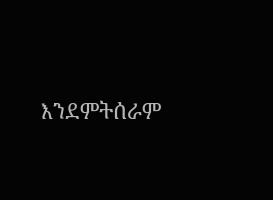እንደምትሰራም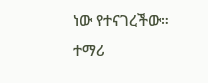ነው የተናገረችው።
ተማሪ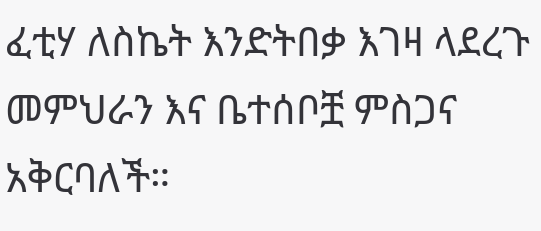ፈቲሃ ለስኬት እንድትበቃ እገዛ ላደረጉ መምህራን እና ቤተሰቦቿ ምስጋና አቅርባለች።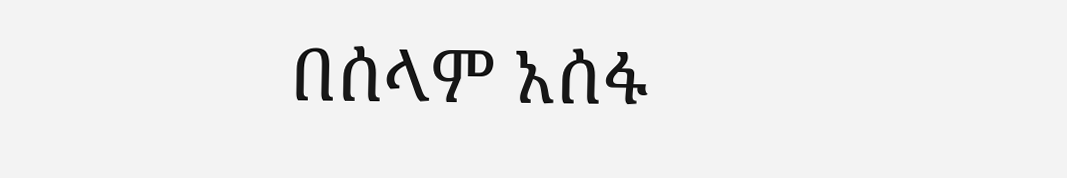በሰላም አሰፋ